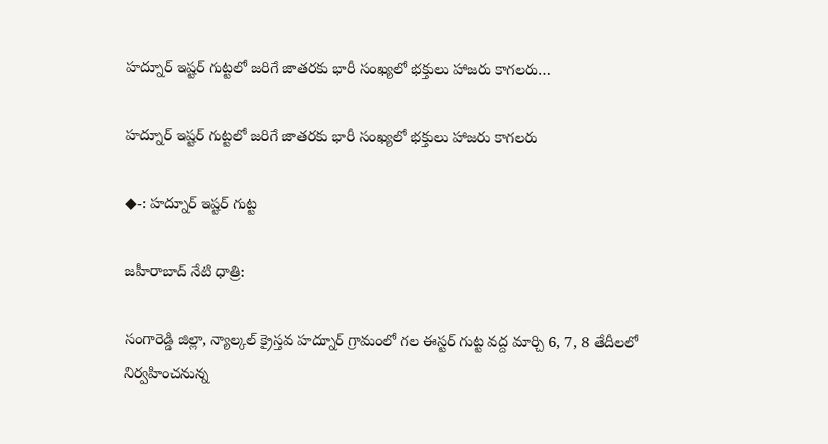హద్నూర్ ఇష్టర్ గుట్టలో జరిగే జాతరకు భారీ సంఖ్యలో భక్తులు హాజరు కాగలరు…

హద్నూర్ ఇష్టర్ గుట్టలో జరిగే జాతరకు భారీ సంఖ్యలో భక్తులు హాజరు కాగలరు

◆-: హద్నూర్ ఇష్టర్ గుట్ట

జహీరాబాద్ నేటి ధాత్రి:

సంగారెడ్డి జిల్లా, న్యాల్కల్ క్రైస్తవ హద్నూర్ గ్రామంలో గల ఈస్టర్ గుట్ట వద్ద మార్చి 6, 7, 8 తేదీలలో నిర్వహించనున్న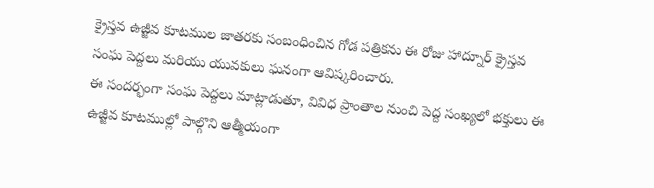క్రైస్తవ ఉజ్జీవ కూటముల జాతరకు సంబంధించిన గోడ పత్రికను ఈ రోజు హాద్నూర్ క్రైస్తవ సంఘ పెద్దలు మరియు యువకులు ఘనంగా ఆవిష్కరించారు.
ఈ సందర్భంగా సంఘ పెద్దలు మాట్లాడుతూ, వివిధ ప్రాంతాల నుంచి పెద్ద సంఖ్యలో భక్తులు ఈ ఉజ్జీవ కూటముల్లో పాల్గొని ఆత్మీయంగా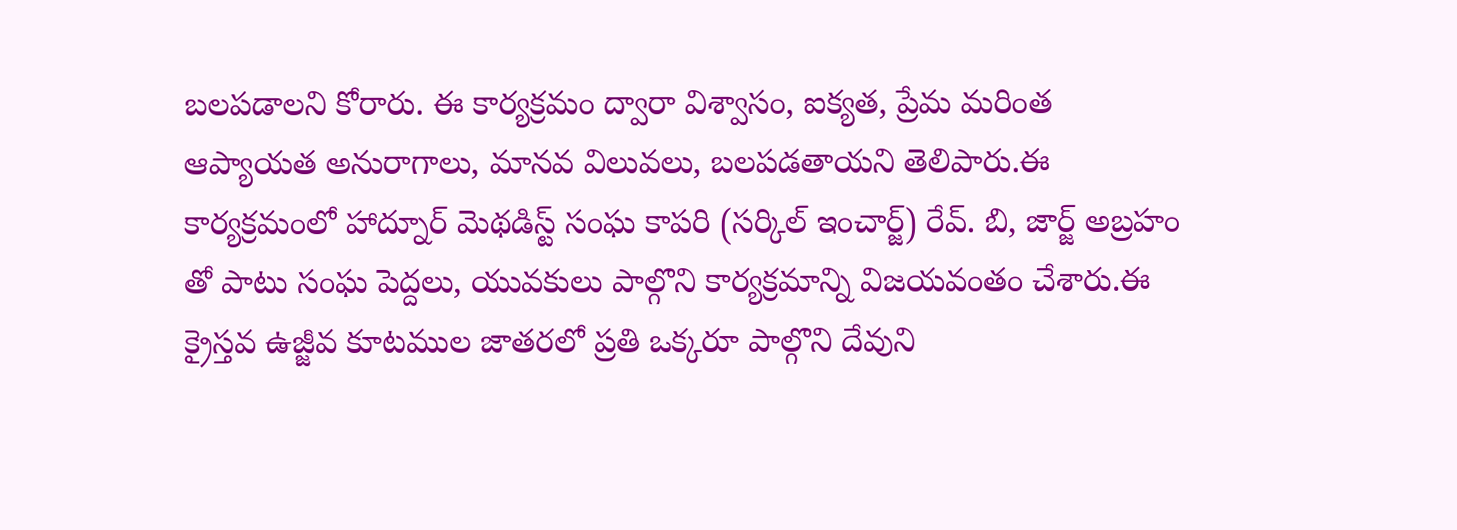బలపడాలని కోరారు. ఈ కార్యక్రమం ద్వారా విశ్వాసం, ఐక్యత, ప్రేమ మరింత ఆప్యాయత అనురాగాలు, మానవ విలువలు, బలపడతాయని తెలిపారు.ఈ కార్యక్రమంలో హాద్నూర్ మెథడిస్ట్ సంఘ కాపరి (సర్కిల్ ఇంచార్జ్) రేవ్. బి, జార్జ్ అబ్రహం తో పాటు సంఘ పెద్దలు, యువకులు పాల్గొని కార్యక్రమాన్ని విజయవంతం చేశారు.ఈ క్రైస్తవ ఉజ్జీవ కూటముల జాతరలో ప్రతి ఒక్కరూ పాల్గొని దేవుని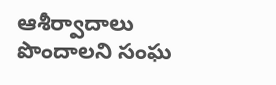ఆశీర్వాదాలు పొందాలని సంఘ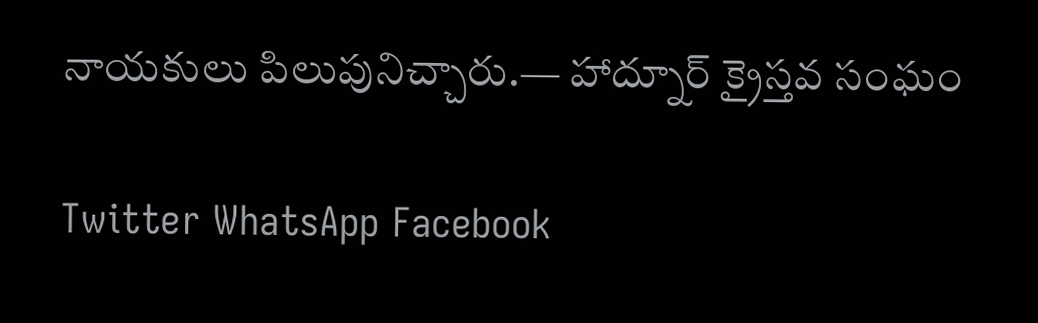నాయకులు పిలుపునిచ్చారు.— హాద్నూర్ క్రైస్తవ సంఘం

Twitter WhatsApp Facebook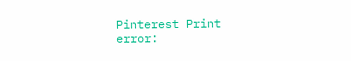Pinterest Print
error: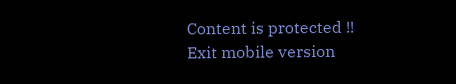Content is protected !!
Exit mobile version